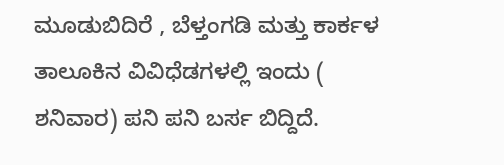ಮೂಡುಬಿದಿರೆ , ಬೆಳ್ತಂಗಡಿ ಮತ್ತು ಕಾರ್ಕಳ ತಾಲೂಕಿನ ವಿವಿಧೆಡಗಳಲ್ಲಿ ಇಂದು ( ಶನಿವಾರ) ಪನಿ ಪನಿ ಬರ್ಸ ಬಿದ್ದಿದೆ.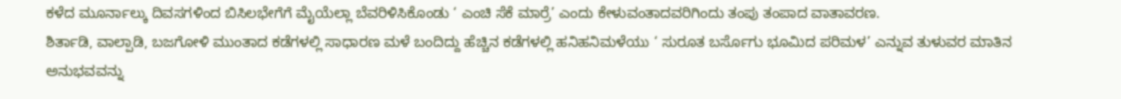ಕಳೆದ ಮೂರ್ನಾಲ್ಕು ದಿವಸಗಳಿಂದ ಬಿಸಿಲಭೇಗೆಗೆ ಮೈಯೆಲ್ಲಾ ಬೆವರಿಳಿಸಿಕೊಂಡು ‘ ಎಂಚಿ ಸೆಕೆ ಮಾರ್ರೆ’ ಎಂದು ಕೇಳುವಂತಾದವರಿಗಿಂದು ತಂಪು ತಂಪಾದ ವಾತಾವರಣ.
ಶಿರ್ತಾಡಿ, ವಾಲ್ಪಾಡಿ, ಬಜಗೋಳಿ ಮುಂತಾದ ಕಡೆಗಳಲ್ಲಿ ಸಾಧಾರಣ ಮಳೆ ಬಂದಿದ್ದು ಹೆಚ್ಚಿನ ಕಡೆಗಳಲ್ಲಿ ಹನಿಹನಿಮಳೆಯು ‘ ಸುರೂತ ಬರ್ಸೊಗು ಭೂಮಿದ ಪರಿಮಳ’ ಎನ್ನುವ ತುಳುವರ ಮಾತಿನ ಅನುಭವವನ್ನು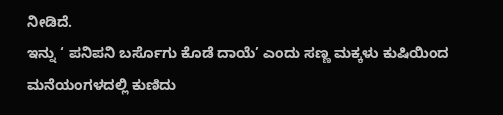ನೀಡಿದೆ.
ಇನ್ನು ‘ ಪನಿಪನಿ ಬರ್ಸೊಗು ಕೊಡೆ ದಾಯೆ’ ಎಂದು ಸಣ್ಣ ಮಕ್ಕಳು ಕುಷಿಯಿಂದ ಮನೆಯಂಗಳದಲ್ಲಿ ಕುಣಿದು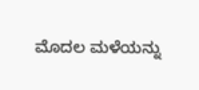ಮೊದಲ ಮಳೆಯನ್ನು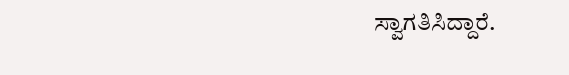ಸ್ವಾಗತಿಸಿದ್ದಾರೆ.